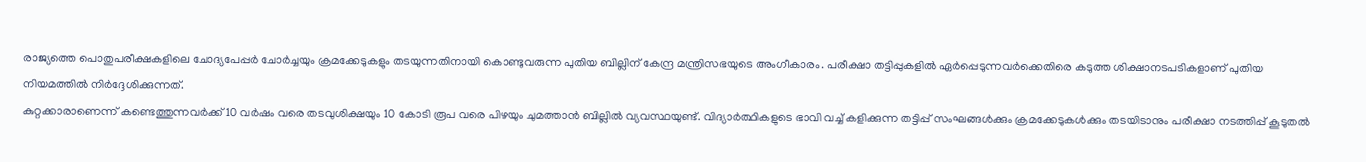രാജ്യത്തെ പൊതുപരീക്ഷകളിലെ ചോദ്യപേപ്പർ ചോർച്ചയും ക്രമക്കേടുകളും തടയുന്നതിനായി കൊണ്ടുവരുന്ന പുതിയ ബില്ലിന് കേന്ദ്ര മന്ത്രിസഭയുടെ അംഗീകാരം. പരീക്ഷാ തട്ടിപ്പുകളിൽ ഏർപ്പെടുന്നവർക്കെതിരെ കടുത്ത ശിക്ഷാനടപടികളാണ് പുതിയ നിയമത്തിൽ നിർദ്ദേശിക്കുന്നത്.
കുറ്റക്കാരാണെന്ന് കണ്ടെത്തുന്നവർക്ക് 10 വർഷം വരെ തടവുശിക്ഷയും 10 കോടി രൂപ വരെ പിഴയും ചുമത്താൻ ബില്ലിൽ വ്യവസ്ഥയുണ്ട്. വിദ്യാർത്ഥികളുടെ ഭാവി വച്ച് കളിക്കുന്ന തട്ടിപ്പ് സംഘങ്ങൾക്കും ക്രമക്കേടുകൾക്കും തടയിടാനും പരീക്ഷാ നടത്തിപ്പ് കൂടുതൽ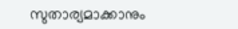സുതാര്യമാക്കാനും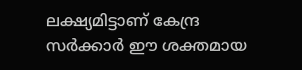ലക്ഷ്യമിട്ടാണ് കേന്ദ്ര സർക്കാർ ഈ ശക്തമായ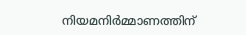നിയമനിർമ്മാണത്തിന്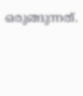ഒരുങ്ങുന്നത്.